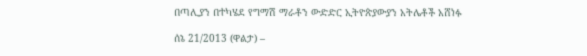በጣሊያን በተካሄደ የግማሽ ማራቶን ውድድር ኢትዮጵያውያን አትሌቶች አሸነፉ

ሰኔ 21/2013 (ዋልታ) –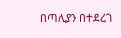በጣሊያን በተደረገ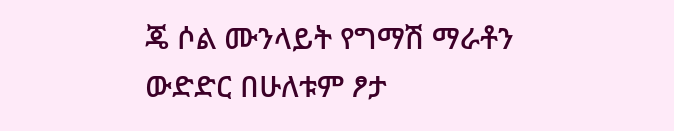ጄ ሶል ሙንላይት የግማሽ ማራቶን ውድድር በሁለቱም ፆታ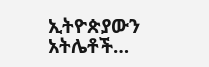ኢትዮጵያውን አትሌቶች…